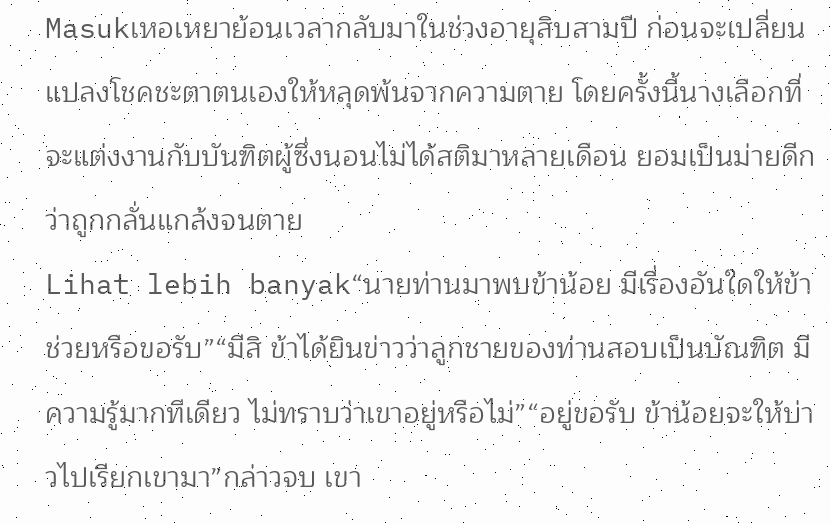Masukเหอเหยาย้อนเวลากลับมาในช่วงอายุสิบสามปี ก่อนจะเปลี่ยนแปลงโชคชะตาตนเองให้หลุดพ้นจากความตาย โดยครั้งนี้นางเลือกที่จะแต่งงานกับบันฑิตผู้ซึ่งนอนไม่ได้สติมาหลายเดือน ยอมเป็นม่ายดีกว่าถูกกลั่นแกล้งจนตาย
Lihat lebih banyak“นายท่านมาพบข้าน้อย มีเรื่องอันใดให้ข้าช่วยหรือขอรับ”“มีสิ ข้าได้ยินข่าวว่าลูกชายของท่านสอบเป็นบัณฑิต มีความรู้มากทีเดียว ไม่ทราบว่าเขาอยู่หรือไม่”“อยู่ขอรับ ข้าน้อยจะให้บ่าวไปเรียกเขามา”กล่าวจบ เขา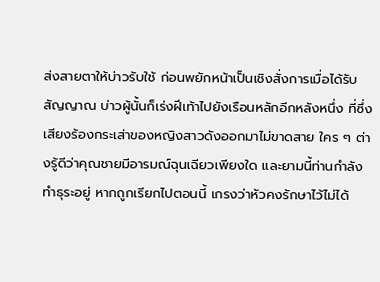ส่งสายตาให้บ่าวรับใช้ ก่อนพยักหน้าเป็นเชิงสั่งการเมื่อได้รับสัญญาณ บ่าวผู้นั้นก็เร่งฝีเท้าไปยังเรือนหลักอีกหลังหนึ่ง ที่ซึ่งเสียงร้องกระเส่าของหญิงสาวดังออกมาไม่ขาดสาย ใคร ๆ ต่างรู้ดีว่าคุณชายมีอารมณ์ฉุนเฉียวเพียงใด และยามนี้ท่านกำลังทำธุระอยู่ หากถูกเรียกไปตอนนี้ เกรงว่าหัวคงรักษาไว้ไม่ได้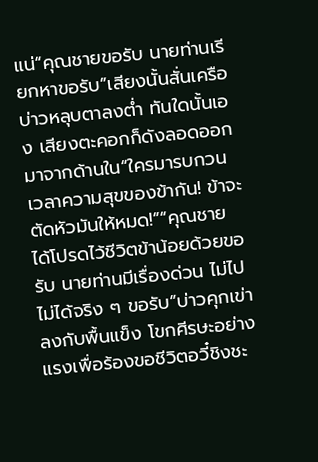แน่“คุณชายขอรับ นายท่านเรียกหาขอรับ”เสียงนั้นสั่นเครือ บ่าวหลุบตาลงต่ำ ทันใดนั้นเอง เสียงตะคอกก็ดังลอดออกมาจากด้านใน“ใครมารบกวนเวลาความสุขของข้ากัน! ข้าจะตัดหัวมันให้หมด!”“คุณชาย ได้โปรดไว้ชีวิตข้าน้อยด้วยขอรับ นายท่านมีเรื่องด่วน ไม่ไปไม่ได้จริง ๆ ขอรับ”บ่าวคุกเข่าลงกับพื้นแข็ง โขกศีรษะอย่างแรงเพื่อร้องขอชีวิตอวี๋ชิงชะ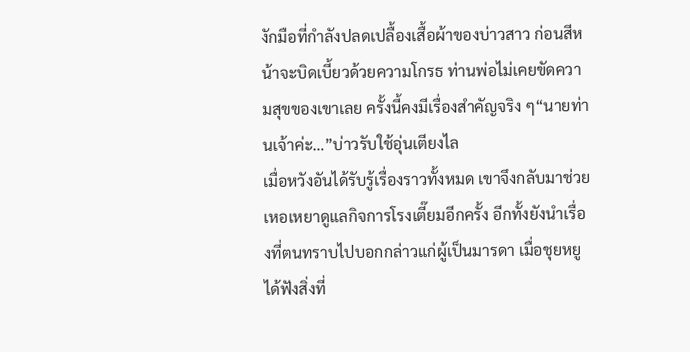งักมือที่กำลังปลดเปลื้องเสื้อผ้าของบ่าวสาว ก่อนสีหน้าจะบิดเบี้ยวด้วยความโกรธ ท่านพ่อไม่เคยขัดความสุขของเขาเลย ครั้งนี้คงมีเรื่องสำคัญจริง ๆ“นายท่านเจ้าค่ะ…”บ่าวรับใช้อุ่นเตียงไล
เมื่อหวังอันได้รับรู้เรื่องราวทั้งหมด เขาจึงกลับมาช่วยเหอเหยาดูแลกิจการโรงเตี๊ยมอีกครั้ง อีกทั้งยังนำเรื่องที่ตนทราบไปบอกกล่าวแก่ผู้เป็นมารดา เมื่อชุยหยูได้ฟังสิ่งที่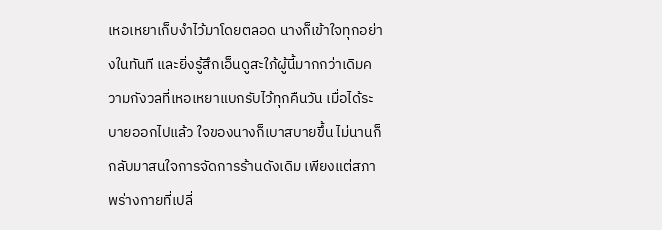เหอเหยาเก็บงำไว้มาโดยตลอด นางก็เข้าใจทุกอย่างในทันที และยิ่งรู้สึกเอ็นดูสะใภ้ผู้นี้มากกว่าเดิมความกังวลที่เหอเหยาแบกรับไว้ทุกคืนวัน เมื่อได้ระบายออกไปแล้ว ใจของนางก็เบาสบายขึ้น ไม่นานก็กลับมาสนใจการจัดการร้านดังเดิม เพียงแต่สภาพร่างกายที่เปลี่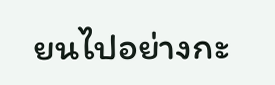ยนไปอย่างกะ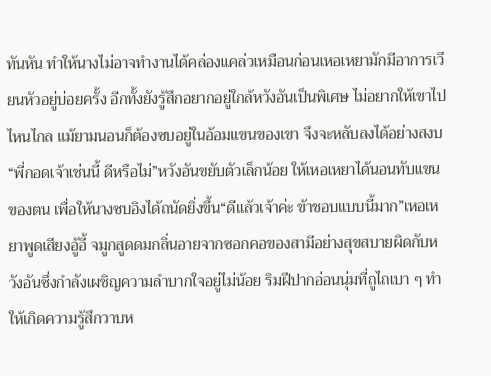ทันหัน ทำให้นางไม่อาจทำงานได้คล่องแคล่วเหมือนก่อนเหอเหยามักมีอาการเวียนหัวอยู่บ่อยครั้ง อีกทั้งยังรู้สึกอยากอยู่ใกล้หวังอันเป็นพิเศษ ไม่อยากให้เขาไปไหนไกล แม้ยามนอนก็ต้องซบอยู่ในอ้อมแขนของเขา จึงจะหลับลงได้อย่างสงบ“พี่กอดเจ้าเช่นนี้ ดีหรือไม่”หวังอันขยับตัวเล็กน้อย ให้เหอเหยาได้นอนทับแขนของตน เพื่อให้นางซบอิงได้ถนัดยิ่งขึ้น“ดีแล้วเจ้าค่ะ ข้าชอบแบบนี้มาก”เหอเหยาพูดเสียงอู้อี้ จมูกสูดดมกลิ่นอายจากซอกคอของสามีอย่างสุขสบายผิดกับหวังอันซึ่งกำลังเผชิญความลำบากใจอยู่ไม่น้อย ริมฝีปากอ่อนนุ่มที่ถูไถเบา ๆ ทำให้เกิดความรู้สึกวาบห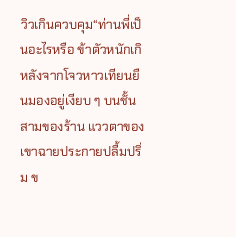วิวเกินควบคุม“ท่านพี่เป็นอะไรหรือ ข้าตัวหนักเกิ
หลังจากโจวหาวเทียนยืนมองอยู่เงียบ ๆ บนชั้นสามของร้าน แววตาของเขาฉายประกายปลื้มปริ่ม ข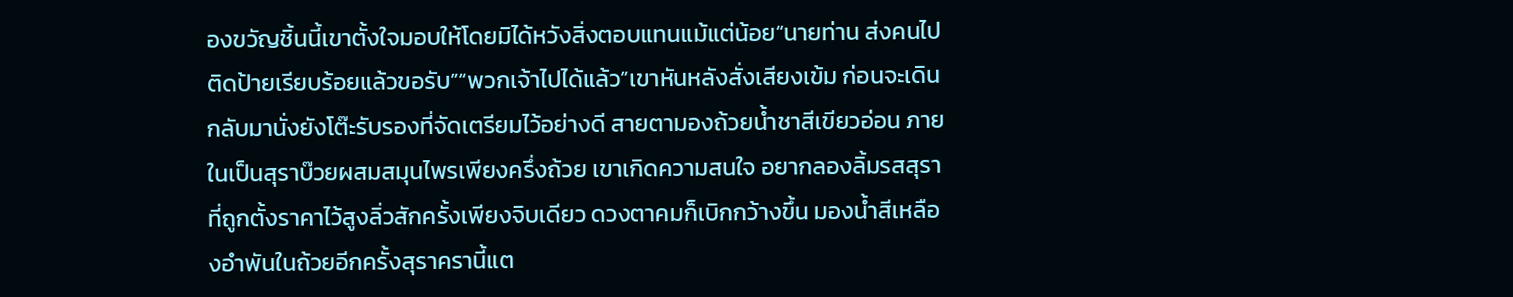องขวัญชิ้นนี้เขาตั้งใจมอบให้โดยมิได้หวังสิ่งตอบแทนแม้แต่น้อย“นายท่าน ส่งคนไปติดป้ายเรียบร้อยแล้วขอรับ”“พวกเจ้าไปได้แล้ว”เขาหันหลังสั่งเสียงเข้ม ก่อนจะเดินกลับมานั่งยังโต๊ะรับรองที่จัดเตรียมไว้อย่างดี สายตามองถ้วยน้ำชาสีเขียวอ่อน ภายในเป็นสุราบ๊วยผสมสมุนไพรเพียงครึ่งถ้วย เขาเกิดความสนใจ อยากลองลิ้มรสสุราที่ถูกตั้งราคาไว้สูงลิ่วสักครั้งเพียงจิบเดียว ดวงตาคมก็เบิกกว้างขึ้น มองน้ำสีเหลืองอำพันในถ้วยอีกครั้งสุราครานี้แต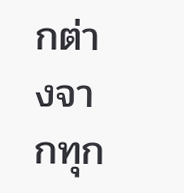กต่างจากทุก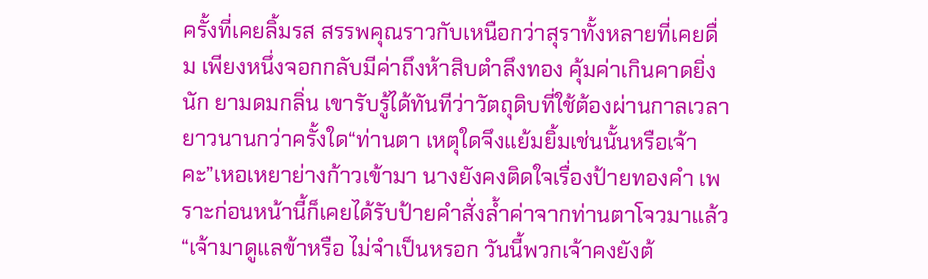ครั้งที่เคยลิ้มรส สรรพคุณราวกับเหนือกว่าสุราทั้งหลายที่เคยดื่ม เพียงหนึ่งจอกกลับมีค่าถึงห้าสิบตำลึงทอง คุ้มค่าเกินคาดยิ่งนัก ยามดมกลิ่น เขารับรู้ได้ทันทีว่าวัตถุดิบที่ใช้ต้องผ่านกาลเวลายาวนานกว่าครั้งใด“ท่านตา เหตุใดจึงแย้มยิ้มเช่นนั้นหรือเจ้าคะ”เหอเหยาย่างก้าวเข้ามา นางยังคงติดใจเรื่องป้ายทองคำ เพราะก่อนหน้านี้ก็เคยได้รับป้ายคำสั่งล้ำค่าจากท่านตาโจวมาแล้ว“เจ้ามาดูแลข้าหรือ ไม่จำเป็นหรอก วันนี้พวกเจ้าคงยังต้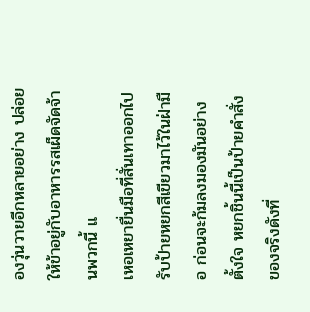องวุ่นวายอีกหลายอย่าง ปล่อยให้ข้าอยู่กับอาหารรสเผ็ดจัดจ้านพวกนี้ แ
เหอเหยายื่นมือที่สั่นเทาออกไปรับป้ายหยกสีเขียวมาไว้ในฝ่ามือ ก่อนจะก้มลงมองมันอย่างตั้งใจ หยกชิ้นนี้เป็นป้ายคำสั่งของจริงดังที่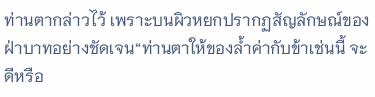ท่านตากล่าวไว้ เพราะบนผิวหยกปรากฏสัญลักษณ์ของฝ่าบาทอย่างชัดเจน“ท่านตาให้ของล้ำค่ากับข้าเช่นนี้ จะดีหรือ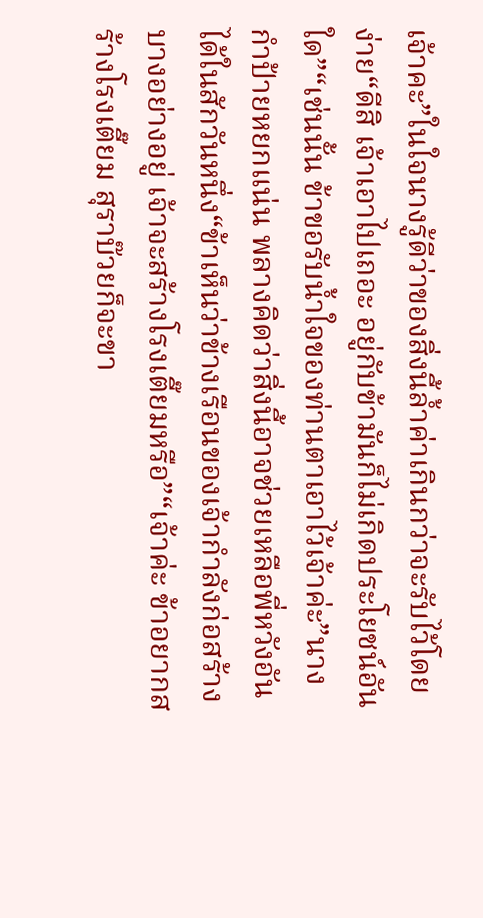เจ้าคะ”ในใจนางรู้ดีว่าของสิ่งนี้ล้ำค่าเกินกว่าจะรับไว้โดยง่าย“ดีสิ เจ้าเอาไปเถอะ อยู่กับข้ามันก็ไม่เกิดประโยชน์อันใด”“เช่นนั้น ข้าขอรับน้ำใจของท่านตาเอาไว้เจ้าค่ะ”นางกำป้ายหยกแน่น พลางคิดว่าสิ่งนี้อาจช่วยเหลือพี่หวังอันได้ในสักวันหนึ่ง“ข้าเห็นว่าข้างเรือนของเจ้ากำลังก่อสร้างบางอย่างอยู่ เจ้าจะสร้างโรงเตี๊ยมหรือ”“เจ้าค่ะ ข้าอยากสร้างโรงเตี๊ยม สุราบ๊วยก็จะขา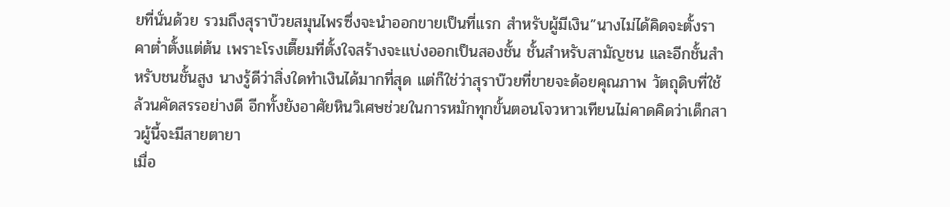ยที่นั่นด้วย รวมถึงสุราบ๊วยสมุนไพรซึ่งจะนำออกขายเป็นที่แรก สำหรับผู้มีเงิน”นางไม่ได้คิดจะตั้งราคาต่ำตั้งแต่ต้น เพราะโรงเตี๊ยมที่ตั้งใจสร้างจะแบ่งออกเป็นสองชั้น ชั้นสำหรับสามัญชน และอีกชั้นสำหรับชนชั้นสูง นางรู้ดีว่าสิ่งใดทำเงินได้มากที่สุด แต่ก็ใช่ว่าสุราบ๊วยที่ขายจะด้อยคุณภาพ วัตถุดิบที่ใช้ล้วนคัดสรรอย่างดี อีกทั้งยังอาศัยหินวิเศษช่วยในการหมักทุกขั้นตอนโจวหาวเทียนไม่คาดคิดว่าเด็กสาวผู้นี้จะมีสายตายา
เมื่อ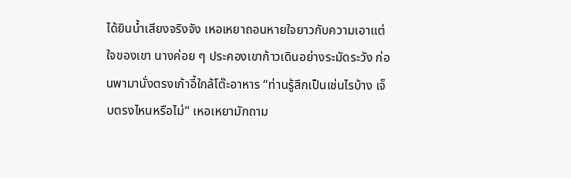ได้ยินน้ำเสียงจริงจัง เหอเหยาถอนหายใจยาวกับความเอาแต่ใจของเขา นางค่อย ๆ ประคองเขาก้าวเดินอย่างระมัดระวัง ก่อนพามานั่งตรงเก้าอี้ใกล้โต๊ะอาหาร “ท่านรู้สึกเป็นเช่นไรบ้าง เจ็บตรงไหนหรือไม่” เหอเหยามักถาม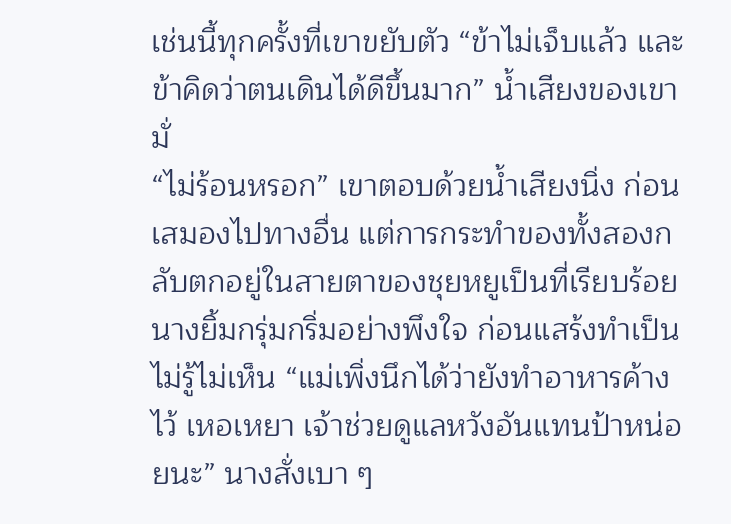เช่นนี้ทุกครั้งที่เขาขยับตัว “ข้าไม่เจ็บแล้ว และข้าคิดว่าตนเดินได้ดีขึ้นมาก” น้ำเสียงของเขามั่
“ไม่ร้อนหรอก” เขาตอบด้วยน้ำเสียงนิ่ง ก่อนเสมองไปทางอื่น แต่การกระทำของทั้งสองกลับตกอยู่ในสายตาของชุยหยูเป็นที่เรียบร้อย นางยิ้มกรุ่มกริ่มอย่างพึงใจ ก่อนแสร้งทำเป็นไม่รู้ไม่เห็น “แม่เพิ่งนึกได้ว่ายังทำอาหารค้างไว้ เหอเหยา เจ้าช่วยดูแลหวังอันแทนป้าหน่อยนะ” นางสั่งเบา ๆ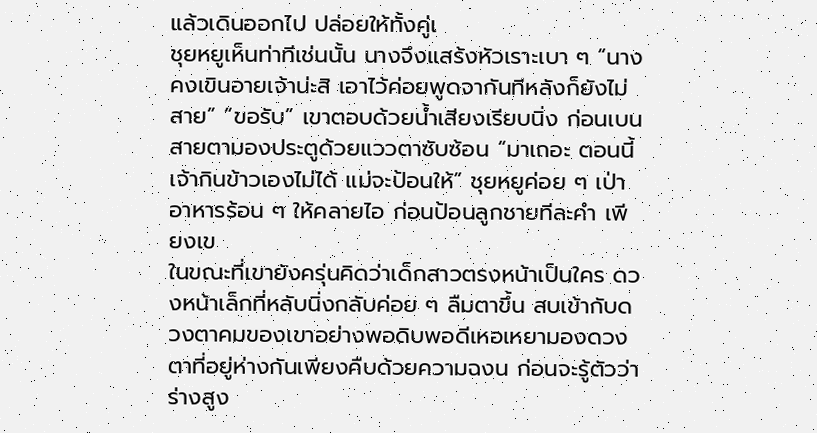แล้วเดินออกไป ปล่อยให้ทั้งคู่เ
ชุยหยูเห็นท่าทีเช่นนั้น นางจึงแสร้งหัวเราะเบา ๆ “นางคงเขินอายเจ้าน่ะสิ เอาไว้ค่อยพูดจากันทีหลังก็ยังไม่สาย” “ขอรับ” เขาตอบด้วยน้ำเสียงเรียบนิ่ง ก่อนเบนสายตามองประตูด้วยแววตาซับซ้อน “มาเถอะ ตอนนี้เจ้ากินข้าวเองไม่ได้ แม่จะป้อนให้” ชุยหยูค่อย ๆ เป่าอาหารร้อน ๆ ให้คลายไอ ก่อนป้อนลูกชายทีละคำ เพียงเข
ในขณะที่เขายังครุ่นคิดว่าเด็กสาวตรงหน้าเป็นใคร ดวงหน้าเล็กที่หลับนิ่งกลับค่อย ๆ ลืมตาขึ้น สบเข้ากับดวงตาคมของเขาอย่างพอดิบพอดีเหอเหยามองดวงตาที่อยู่ห่างกันเพียงคืบด้วยความฉงน ก่อนจะรู้ตัวว่าร่างสูง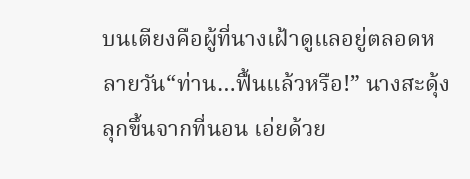บนเตียงคือผู้ที่นางเฝ้าดูแลอยู่ตลอดหลายวัน“ท่าน…ฟื้นแล้วหรือ!” นางสะดุ้งลุกขึ้นจากที่นอน เอ่ยด้วย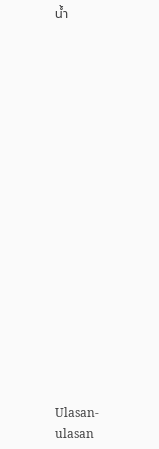น้ำ


















Ulasan-ulasan